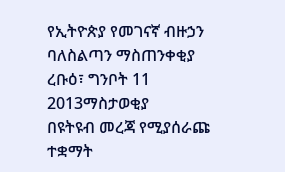የኢትዮጵያ የመገናኛ ብዙኃን ባለስልጣን ማስጠንቀቂያ
ረቡዕ፣ ግንቦት 11 2013ማስታወቂያ
በዩትዩብ መረጃ የሚያሰራጩ ተቋማት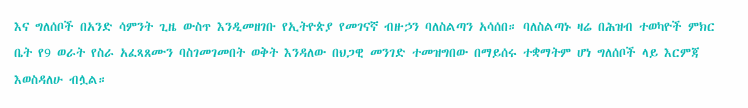እና ግለሰቦች በአንድ ሳምንት ጊዜ ውስጥ እንዲመዘገቡ የኢትዮጵያ የመገናኛ ብዙኃን ባለስልጣን አሳሰበ። ባለስልጣኑ ዛሬ በሕዝብ ተወካዮች ምክር ቤት የ9 ወራት የስራ አፈጻጸሙን ባስገመገመበት ወቅት እንዳለው በህጋዊ መንገድ ተመዝግበው በማይሰሩ ተቋማትም ሆነ ግለሰቦች ላይ እርምጃ እወስዳለሁ ብሏል።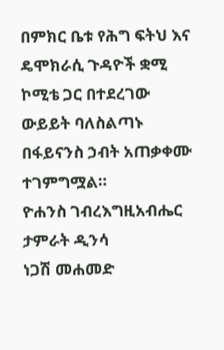በምክር ቤቱ የሕግ ፍትህ እና ዴሞክራሲ ጉዳዮች ቋሚ ኮሚቴ ጋር በተደረገው ውይይት ባለስልጣኑ በፋይናንስ ኃብት አጠቃቀሙ ተገምግሟል።
ዮሐንስ ገብረእግዚአብሔር
ታምራት ዲንሳ
ነጋሽ መሐመድ